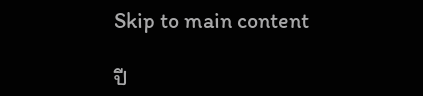Skip to main content

ปี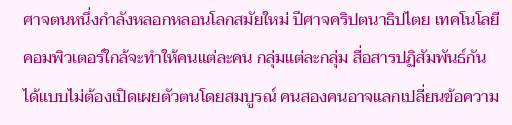ศาจตนหนึ่งกำลังหลอกหลอนโลกสมัยใหม่ ปีศาจคริปตนาธิปไตย เทคโนโลยีคอมพิวเตอร์ใกล้จะทำให้คนแต่ละคน กลุ่มแต่ละกลุ่ม สื่อสารปฏิสัมพันธ์กันได้แบบไม่ต้องเปิดเผยตัวตนโดยสมบูรณ์ คนสองคนอาจแลกเปลี่ยนข้อความ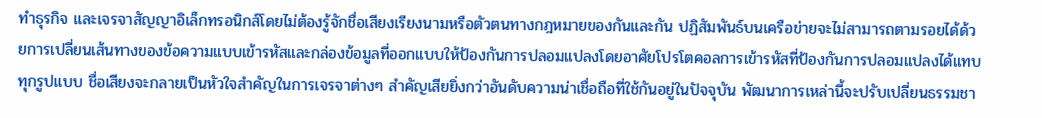ทำธุรกิจ และเจรจาสัญญาอิเล็กทรอนิกส์โดยไม่ต้องรู้จักชื่อเสียงเรียงนามหรือตัวตนทางกฎหมายของกันและกัน ปฏิสัมพันธ์บนเครือข่ายจะไม่สามารถตามรอยได้ด้วยการเปลี่ยนเส้นทางของข้อความแบบเข้ารหัสและกล่องข้อมูลที่ออกแบบให้ป้องกันการปลอมแปลงโดยอาศัยโปรโตคอลการเข้ารหัสที่ป้องกันการปลอมแปลงได้แทบทุกรูปแบบ ชื่อเสียงจะกลายเป็นหัวใจสำคัญในการเจรจาต่างๆ สำคัญเสียยิ่งกว่าอันดับความน่าเชื่อถือที่ใช้กันอยู่ในปัจจุบัน พัฒนาการเหล่านี้จะปรับเปลี่ยนธรรมชา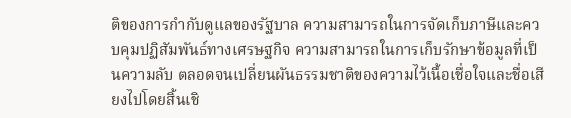ติของการกำกับดูแลของรัฐบาล ความสามารถในการจัดเก็บภาษีและควบคุมปฏิสัมพันธ์ทางเศรษฐกิจ ความสามารถในการเก็บรักษาข้อมูลที่เป็นความลับ ตลอดจนเปลี่ยนผันธรรมชาติของความไว้เนื้อเชื่อใจและชื่อเสียงไปโดยสิ้นเชิ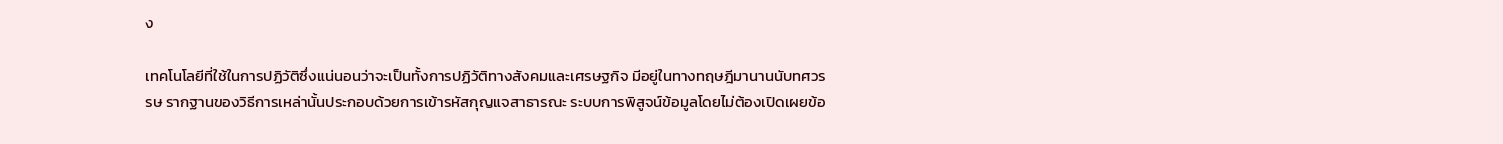ง

เทคโนโลยีที่ใช้ในการปฏิวัติซึ่งแน่นอนว่าจะเป็นทั้งการปฏิวัติทางสังคมและเศรษฐกิจ มีอยู่ในทางทฤษฎีมานานนับทศวรรษ รากฐานของวิธีการเหล่านั้นประกอบด้วยการเข้ารหัสกุญแจสาธารณะ ระบบการพิสูจน์ข้อมูลโดยไม่ต้องเปิดเผยข้อ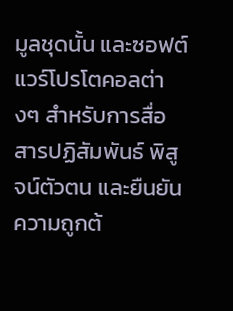มูลชุดนั้น และซอฟต์แวร์โปรโตคอลต่างๆ สำหรับการสื่อสารปฏิสัมพันธ์ พิสูจน์ตัวตน และยืนยันความถูกต้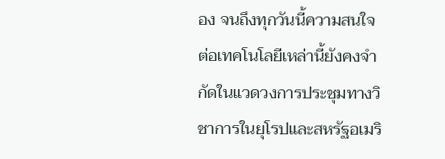อง จนถึงทุกวันนี้ความสนใจต่อเทคโนโลยีเหล่านี้ยังคงจำกัดในแวดวงการประชุมทางวิชาการในยุโรปและสหรัฐอเมริ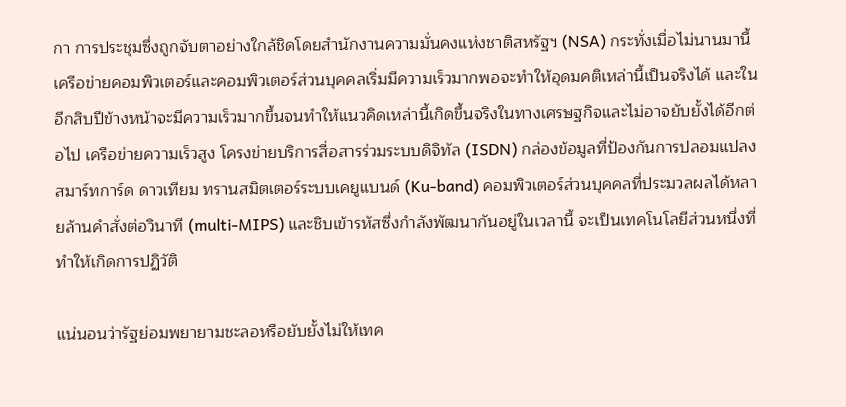กา การประชุมซึ่งถูกจับตาอย่างใกล้ชิดโดยสำนักงานความมั่นคงแห่งชาติสหรัฐฯ (NSA) กระทั่งเมื่อไม่นานมานี้ เครือข่ายคอมพิวเตอร์และคอมพิวเตอร์ส่วนบุคคลเริ่มมีความเร็วมากพอจะทำให้อุดมคติเหล่านี้เป็นจริงได้ และในอีกสิบปีข้างหน้าจะมีความเร็วมากขึ้นจนทำให้แนวคิดเหล่านี้เกิดขึ้นจริงในทางเศรษฐกิจและไม่อาจยับยั้งได้อีกต่อไป เครือข่ายความเร็วสูง โครงข่ายบริการสื่อสารร่วมระบบดิจิทัล (ISDN) กล่องข้อมูลที่ป้องกันการปลอมแปลง สมาร์ทการ์ด ดาวเทียม ทรานสมิตเตอร์ระบบเคยูแบนด์ (Ku-band) คอมพิวเตอร์ส่วนบุคคลที่ประมวลผลได้หลายล้านคำสั่งต่อวินาที (multi-MIPS) และชิบเข้ารหัสซึ่งกำลังพัฒนากันอยู่ในเวลานี้ จะเป็นเทคโนโลยีส่วนหนึ่งที่ทำให้เกิดการปฏิวัติ

แน่นอนว่ารัฐย่อมพยายามชะลอหรือยับยั้งไม่ให้เทค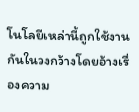โนโลยีเหล่านี้ถูกใช้งานกันในวงกว้างโดยอ้างเรื่องความ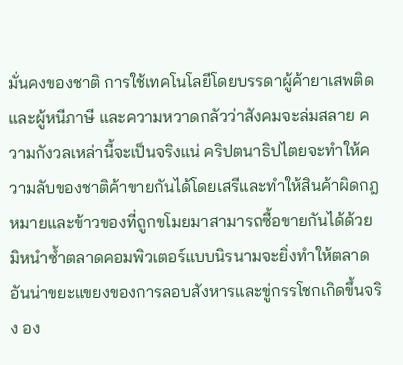มั่นคงของชาติ การใช้เทคโนโลยีโดยบรรดาผู้ค้ายาเสพติดและผู้หนีภาษี และความหวาดกลัวว่าสังคมจะล่มสลาย ความกังวลเหล่านี้จะเป็นจริงแน่ คริปตนาธิปไตยจะทำให้ความลับของชาติค้าขายกันได้โดยเสรีและทำให้สินค้าผิดกฎหมายและข้าวของที่ถูกขโมยมาสามารถซื้อขายกันได้ด้วย มิหนำซ้ำตลาดคอมพิวเตอร์แบบนิรนามจะยิ่งทำให้ตลาดอันน่าขยะแขยงของการลอบสังหารและขู่กรรโชกเกิดขึ้นจริง อง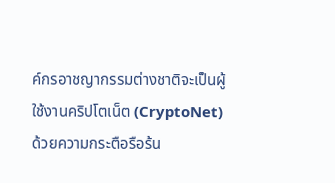ค์กรอาชญากรรมต่างชาติจะเป็นผู้ใช้งานคริปโตเน็ต (CryptoNet) ด้วยความกระตือรือร้น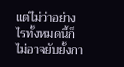แต่ไม่ว่าอย่างไรทั้งหมดนี้ก็ไม่อาจยับยั้งกา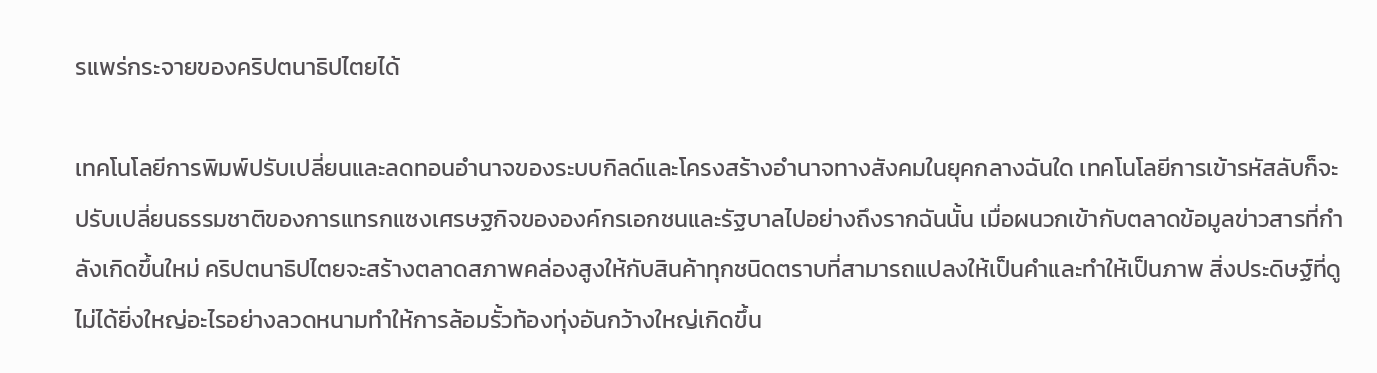รแพร่กระจายของคริปตนาธิปไตยได้

เทคโนโลยีการพิมพ์ปรับเปลี่ยนและลดทอนอำนาจของระบบกิลด์และโครงสร้างอำนาจทางสังคมในยุคกลางฉันใด เทคโนโลยีการเข้ารหัสลับก็จะปรับเปลี่ยนธรรมชาติของการแทรกแซงเศรษฐกิจขององค์กรเอกชนและรัฐบาลไปอย่างถึงรากฉันนั้น เมื่อผนวกเข้ากับตลาดข้อมูลข่าวสารที่กำลังเกิดขึ้นใหม่ คริปตนาธิปไตยจะสร้างตลาดสภาพคล่องสูงให้กับสินค้าทุกชนิดตราบที่สามารถแปลงให้เป็นคำและทำให้เป็นภาพ สิ่งประดิษฐ์ที่ดูไม่ได้ยิ่งใหญ่อะไรอย่างลวดหนามทำให้การล้อมรั้วท้องทุ่งอันกว้างใหญ่เกิดขึ้น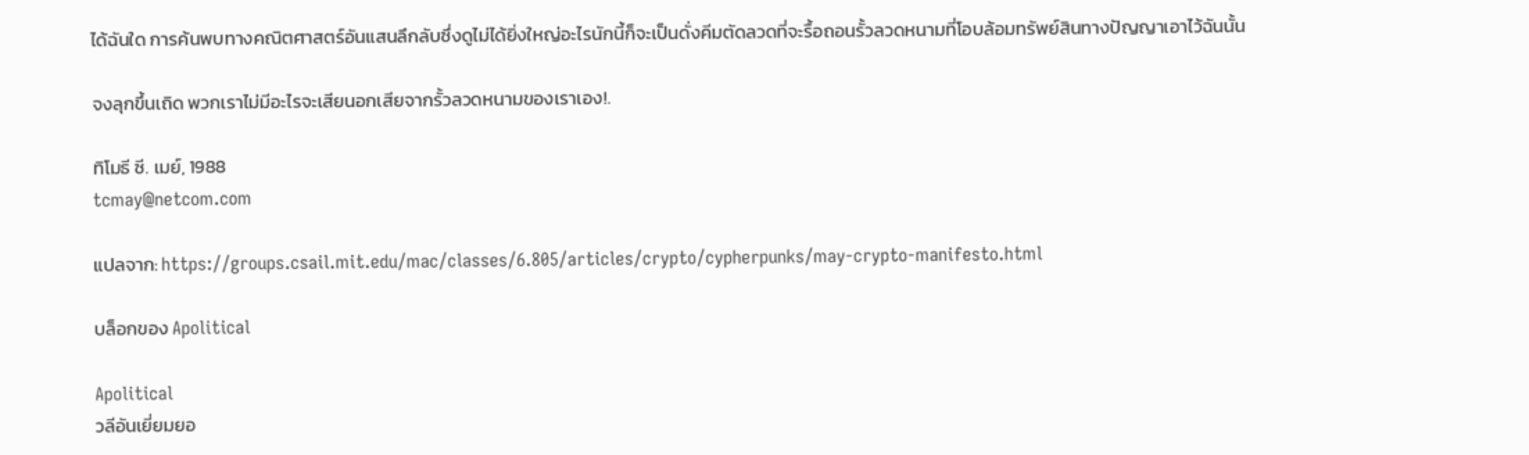ได้ฉันใด การค้นพบทางคณิตศาสตร์อันแสนลึกลับซึ่งดูไม่ได้ยิ่งใหญ่อะไรนักนี้ก็จะเป็นดั่งคีมตัดลวดที่จะรื้อถอนรั้วลวดหนามที่โอบล้อมทรัพย์สินทางปัญญาเอาไว้ฉันนั้น

จงลุกขึ้นเถิด พวกเราไม่มีอะไรจะเสียนอกเสียจากรั้วลวดหนามของเราเอง!.

ทิโมธี ซี. เมย์, 1988
tcmay@netcom.com

แปลจาก: https://groups.csail.mit.edu/mac/classes/6.805/articles/crypto/cypherpunks/may-crypto-manifesto.html

บล็อกของ Apolitical

Apolitical
วลีอันเยี่ยมยอ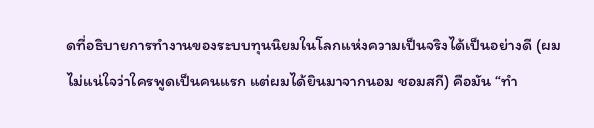ดที่อธิบายการทำงานของระบบทุนนิยมในโลกแห่งความเป็นจริงได้เป็นอย่างดี (ผมไม่แน่ใจว่าใครพูดเป็นคนแรก แต่ผมได้ยินมาจากนอม ชอมสกี) คือมัน “ทำ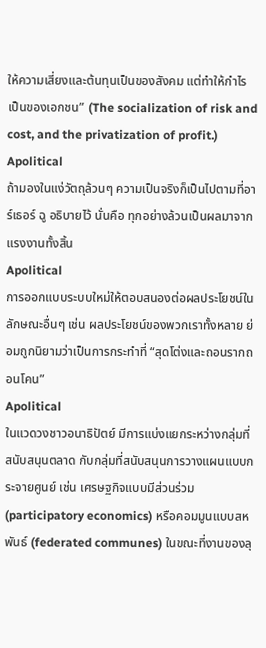ให้ความเสี่ยงและต้นทุนเป็นของสังคม แต่ทำให้กำไรเป็นของเอกชน” (The socialization of risk and cost, and the privatization of profit.)
Apolitical
ถ้ามองในแง่วัตถุล้วนๆ ความเป็นจริงก็เป็นไปตามที่อาร์เธอร์ ฉู อธิบายไว้ นั่นคือ ทุกอย่างล้วนเป็นผลมาจากแรงงานทั้งสิ้น
Apolitical
การออกแบบระบบใหม่ให้ตอบสนองต่อผลประโยชน์ในลักษณะอื่นๆ เช่น ผลประโยชน์ของพวกเราทั้งหลาย ย่อมถูกนิยามว่าเป็นการกระทำที่ “สุดโต่งและถอนรากถอนโคน”
Apolitical
ในแวดวงชาวอนาธิปัตย์ มีการแบ่งแยกระหว่างกลุ่มที่สนับสนุนตลาด กับกลุ่มที่สนับสนุนการวางแผนแบบกระจายศูนย์ เช่น เศรษฐกิจแบบมีส่วนร่วม (participatory economics) หรือคอมมูนแบบสหพันธ์ (federated communes) ในขณะที่งานของลุ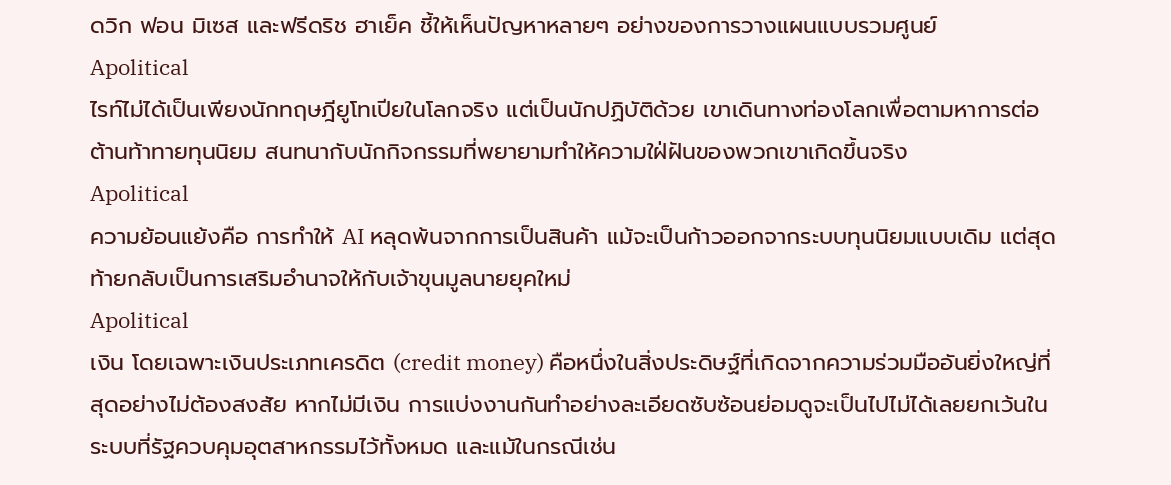ดวิก ฟอน มิเซส และฟรีดริช ฮาเย็ค ชี้ให้เห็นปัญหาหลายๆ อย่างของการวางแผนแบบรวมศูนย์
Apolitical
ไรท์ไม่ได้เป็นเพียงนักทฤษฎียูโทเปียในโลกจริง แต่เป็นนักปฏิบัติด้วย เขาเดินทางท่องโลกเพื่อตามหาการต่อต้านท้าทายทุนนิยม สนทนากับนักกิจกรรมที่พยายามทำให้ความใฝ่ฝันของพวกเขาเกิดขึ้นจริง
Apolitical
ความย้อนแย้งคือ การทำให้ AI หลุดพ้นจากการเป็นสินค้า แม้จะเป็นก้าวออกจากระบบทุนนิยมแบบเดิม แต่สุดท้ายกลับเป็นการเสริมอำนาจให้กับเจ้าขุนมูลนายยุคใหม่
Apolitical
เงิน โดยเฉพาะเงินประเภทเครดิต (credit money) คือหนึ่งในสิ่งประดิษฐ์ที่เกิดจากความร่วมมืออันยิ่งใหญ่ที่สุดอย่างไม่ต้องสงสัย หากไม่มีเงิน การแบ่งงานกันทำอย่างละเอียดซับซ้อนย่อมดูจะเป็นไปไม่ได้เลยยกเว้นในระบบที่รัฐควบคุมอุตสาหกรรมไว้ทั้งหมด และแม้ในกรณีเช่น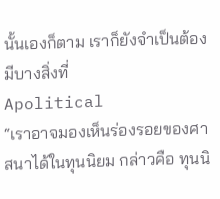นั้นเองก็ตาม เราก็ยังจำเป็นต้องมีบางสิ่งที่
Apolitical
“เราอาจมองเห็นร่องรอยของศาสนาได้ในทุนนิยม กล่าวคือ ทุนนิ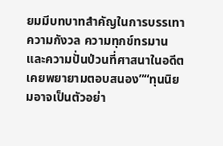ยมมีบทบาทสำคัญในการบรรเทาความกังวล ความทุกข์ทรมาน และความปั่นป่วนที่ศาสนาในอดีตเคยพยายามตอบสนอง”“ทุนนิยมอาจเป็นตัวอย่า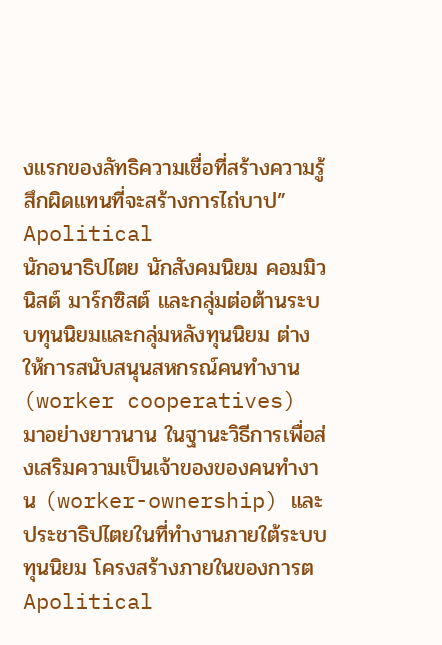งแรกของลัทธิความเชื่อที่สร้างความรู้สึกผิดแทนที่จะสร้างการไถ่บาป”
Apolitical
นักอนาธิปไตย นักสังคมนิยม คอมมิวนิสต์ มาร์กซิสต์ และกลุ่มต่อต้านระบบทุนนิยมและกลุ่มหลังทุนนิยม ต่างให้การสนับสนุนสหกรณ์คนทำงาน (worker cooperatives) มาอย่างยาวนาน ในฐานะวิธีการเพื่อส่งเสริมความเป็นเจ้าของของคนทำงาน (worker-ownership) และประชาธิปไตยในที่ทำงานภายใต้ระบบทุนนิยม โครงสร้างภายในของการต
Apolitical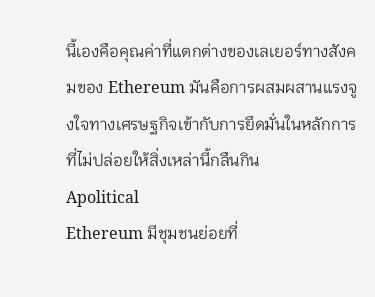นี้เองคือคุณค่าที่แตกต่างของเลเยอร์ทางสังคมของ Ethereum มันคือการผสมผสานแรงจูงใจทางเศรษฐกิจเข้ากับการยึดมั่นในหลักการที่ไม่ปล่อยให้สิ่งเหล่านี้กลืนกิน
Apolitical
Ethereum มีชุมชนย่อยที่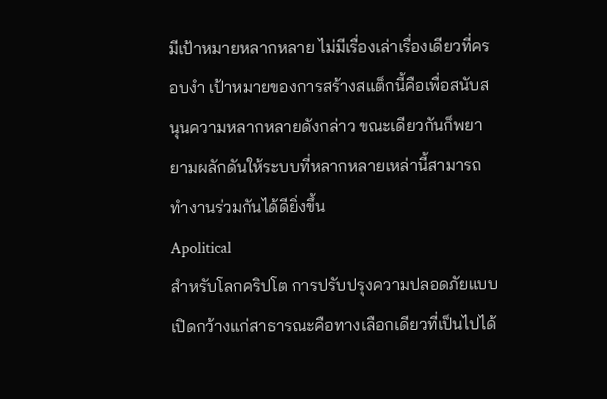มีเป้าหมายหลากหลาย ไม่มีเรื่องเล่าเรื่องเดียวที่ครอบงำ เป้าหมายของการสร้างสแต็กนี้คือเพื่อสนับสนุนความหลากหลายดังกล่าว ขณะเดียวกันก็พยายามผลักดันให้ระบบที่หลากหลายเหล่านี้สามารถทำงานร่วมกันได้ดียิ่งขึ้น
Apolitical
สำหรับโลกคริปโต การปรับปรุงความปลอดภัยแบบเปิดกว้างแก่สาธารณะคือทางเลือกเดียวที่เป็นไปได้